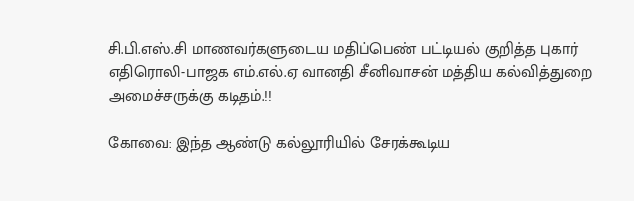சி.பி.எஸ்.சி மாணவர்களுடைய மதிப்பெண் பட்டியல் குறித்த புகார் எதிரொலி-பாஜக எம்.எல்.ஏ வானதி சீனிவாசன் மத்திய கல்வித்துறை அமைச்சருக்கு கடிதம்.!!

கோவை: இந்த ஆண்டு கல்லூரியில் சேரக்கூடிய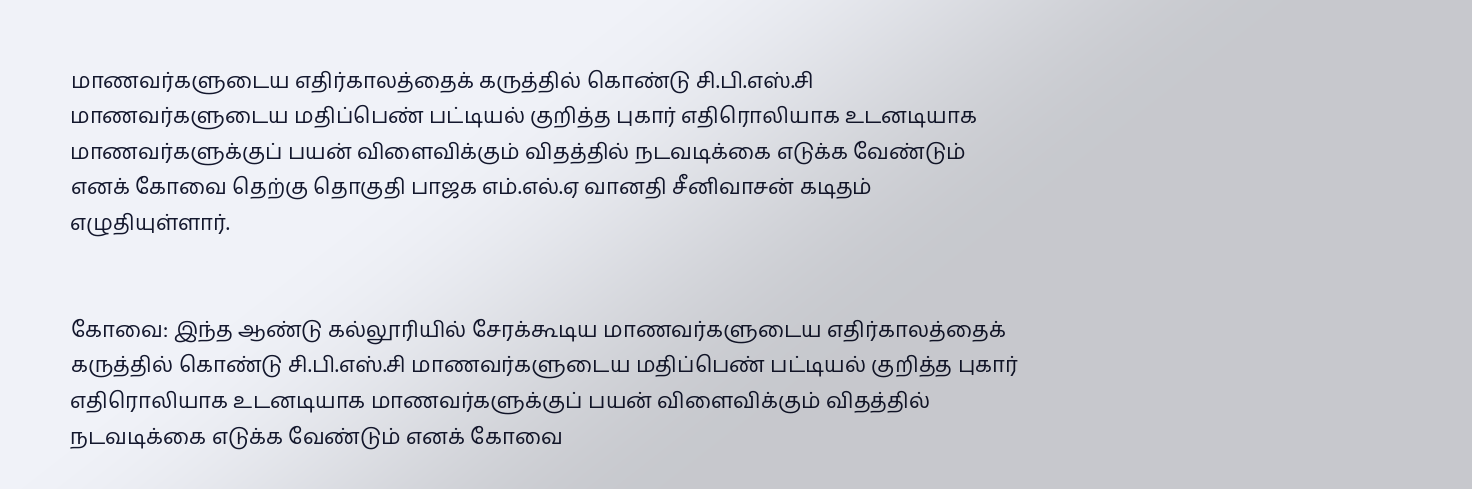மாணவர்களுடைய எதிர்காலத்தைக் கருத்தில் கொண்டு சி.பி.எஸ்.சி மாணவர்களுடைய மதிப்பெண் பட்டியல் குறித்த புகார் எதிரொலியாக உடனடியாக மாணவர்களுக்குப் பயன் விளைவிக்கும் விதத்தில் நடவடிக்கை எடுக்க வேண்டும் எனக் கோவை தெற்கு தொகுதி பாஜக எம்.எல்.ஏ வானதி சீனிவாசன் கடிதம் எழுதியுள்ளார்.


கோவை: இந்த ஆண்டு கல்லூரியில் சேரக்கூடிய மாணவர்களுடைய எதிர்காலத்தைக் கருத்தில் கொண்டு சி.பி.எஸ்.சி மாணவர்களுடைய மதிப்பெண் பட்டியல் குறித்த புகார் எதிரொலியாக உடனடியாக மாணவர்களுக்குப் பயன் விளைவிக்கும் விதத்தில் நடவடிக்கை எடுக்க வேண்டும் எனக் கோவை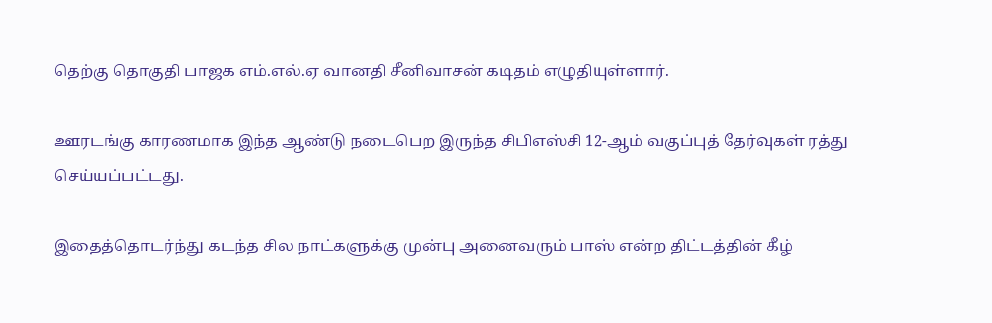தெற்கு தொகுதி பாஜக எம்.எல்.ஏ வானதி சீனிவாசன் கடிதம் எழுதியுள்ளார்.

ஊரடங்கு காரணமாக இந்த ஆண்டு நடைபெற இருந்த சிபிஎஸ்சி 12-ஆம் வகுப்புத் தேர்வுகள் ரத்து செய்யப்பட்டது.

இதைத்தொடர்ந்து கடந்த சில நாட்களுக்கு முன்பு அனைவரும் பாஸ் என்ற திட்டத்தின் கீழ்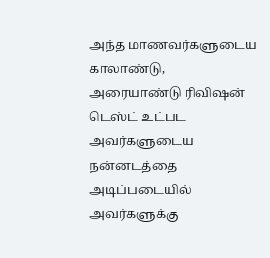அந்த மாணவர்களுடைய காலாண்டு, அரையாண்டு ரிவிஷன் டெஸ்ட் உட்பட அவர்களுடைய நன்னடத்தை அடிப்படையில் அவர்களுக்கு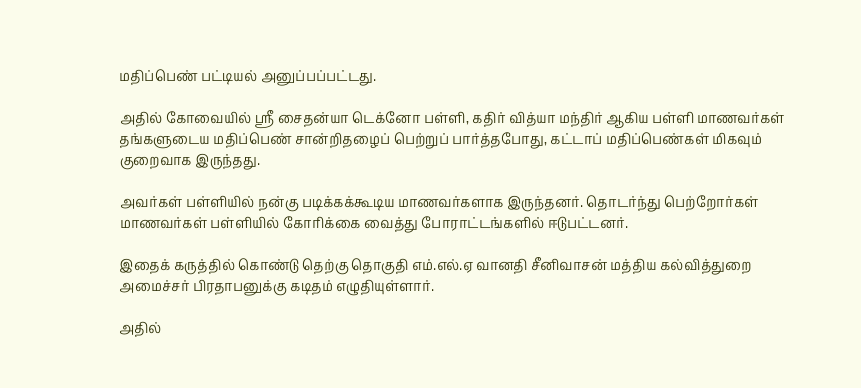மதிப்பெண் பட்டியல் அனுப்பப்பட்டது.

அதில் கோவையில் ஸ்ரீ சைதன்யா டெக்னோ பள்ளி, கதிர் வித்யா மந்திர் ஆகிய பள்ளி மாணவர்கள் தங்களுடைய மதிப்பெண் சான்றிதழைப் பெற்றுப் பார்த்தபோது, கட்டாப் மதிப்பெண்கள் மிகவும் குறைவாக இருந்தது.

அவர்கள் பள்ளியில் நன்கு படிக்கக்கூடிய மாணவர்களாக இருந்தனர். தொடர்ந்து பெற்றோர்கள் மாணவர்கள் பள்ளியில் கோரிக்கை வைத்து போராட்டங்களில் ஈடுபட்டனர்.

இதைக் கருத்தில் கொண்டு தெற்கு தொகுதி எம்.எல்.ஏ வானதி சீனிவாசன் மத்திய கல்வித்துறை அமைச்சர் பிரதாபனுக்கு கடிதம் எழுதியுள்ளார்.

அதில்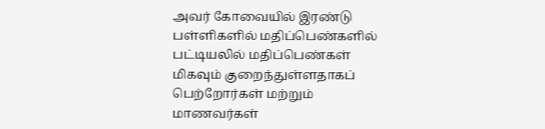அவர் கோவையில் இரண்டு பள்ளிகளில் மதிப்பெண்களில் பட்டியலில் மதிப்பெண்கள் மிகவும் குறைந்துள்ளதாகப் பெற்றோர்கள் மற்றும் மாணவர்கள்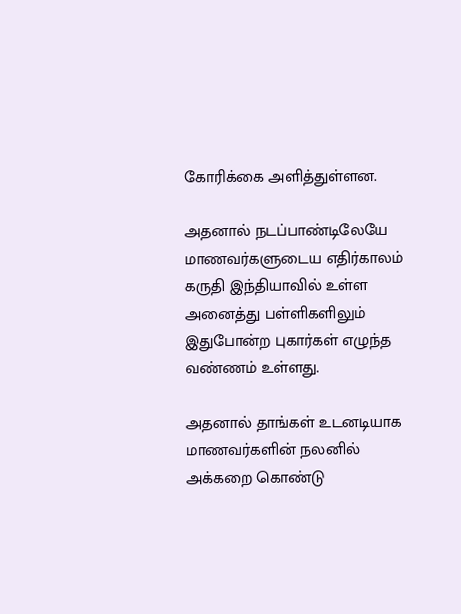கோரிக்கை அளித்துள்ளன.

அதனால் நடப்பாண்டிலேயே மாணவர்களுடைய எதிர்காலம் கருதி இந்தியாவில் உள்ள அனைத்து பள்ளிகளிலும் இதுபோன்ற புகார்கள் எழுந்த வண்ணம் உள்ளது.

அதனால் தாங்கள் உடனடியாக மாணவர்களின் நலனில் அக்கறை கொண்டு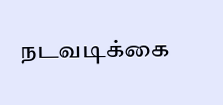நடவடிக்கை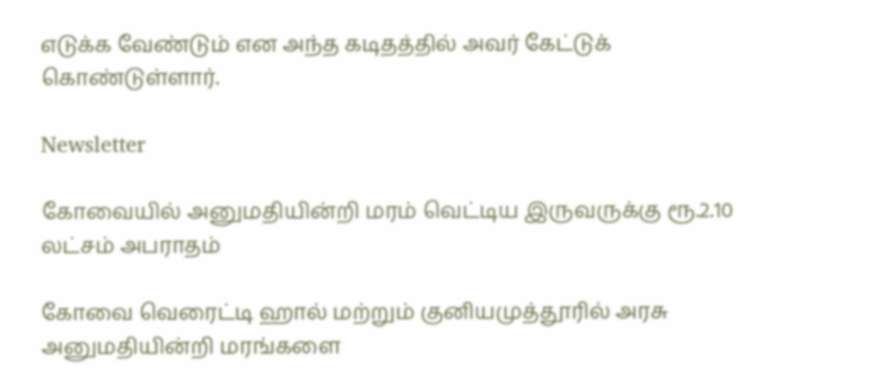எடுக்க வேண்டும் என அந்த கடிதத்தில் அவர் கேட்டுக் கொண்டுள்ளார்.

Newsletter

கோவையில் அனுமதியின்றி மரம் வெட்டிய இருவருக்கு ரூ.2.10 லட்சம் அபராதம்

கோவை வெரைட்டி ஹால் மற்றும் குனியமுத்தூரில் அரசு அனுமதியின்றி மரங்களை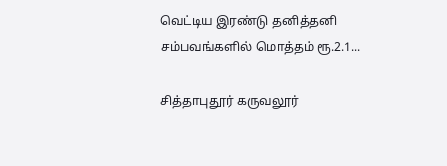வெட்டிய இரண்டு தனித்தனி சம்பவங்களில் மொத்தம் ரூ.2.1...

சித்தாபுதூர் கருவலூர்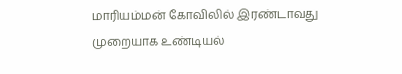மாரியம்மன் கோவிலில் இரண்டாவது முறையாக உண்டியல்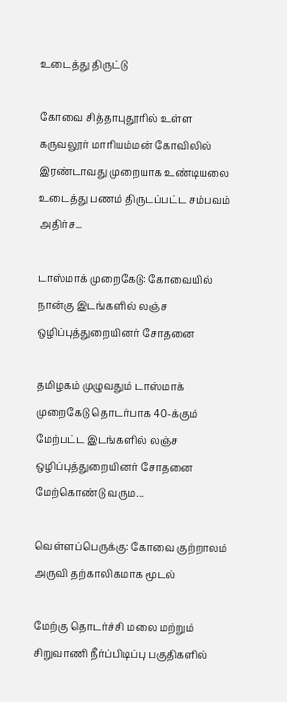உடைத்து திருட்டு

கோவை சித்தாபுதூரில் உள்ள கருவலூர் மாரியம்மன் கோவிலில் இரண்டாவது முறையாக உண்டியலை உடைத்து பணம் திருடப்பட்ட சம்பவம் அதிர்ச...

டாஸ்மாக் முறைகேடு: கோவையில் நான்கு இடங்களில் லஞ்ச ஒழிப்புத்துறையினர் சோதனை

தமிழகம் முழுவதும் டாஸ்மாக் முறைகேடு தொடர்பாக 40-க்கும் மேற்பட்ட இடங்களில் லஞ்ச ஒழிப்புத்துறையினர் சோதனை மேற்கொண்டு வரும...

வெள்ளப்பெருக்கு: கோவை குற்றாலம் அருவி தற்காலிகமாக மூடல்

மேற்கு தொடர்ச்சி மலை மற்றும் சிறுவாணி நீர்ப்பிடிப்பு பகுதிகளில்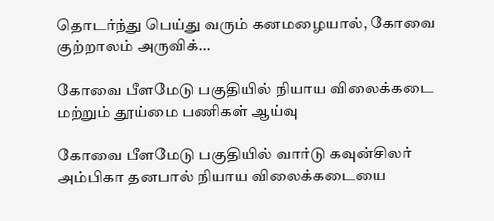தொடர்ந்து பெய்து வரும் கனமழையால், கோவை குற்றாலம் அருவிக்...

கோவை பீளமேடு பகுதியில் நியாய விலைக்கடை மற்றும் தூய்மை பணிகள் ஆய்வு

கோவை பீளமேடு பகுதியில் வார்டு கவுன்சிலர் அம்பிகா தனபால் நியாய விலைக்கடையை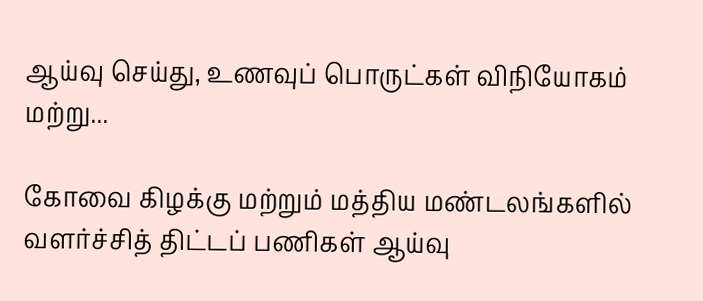ஆய்வு செய்து, உணவுப் பொருட்கள் விநியோகம் மற்று...

கோவை கிழக்கு மற்றும் மத்திய மண்டலங்களில் வளர்ச்சித் திட்டப் பணிகள் ஆய்வு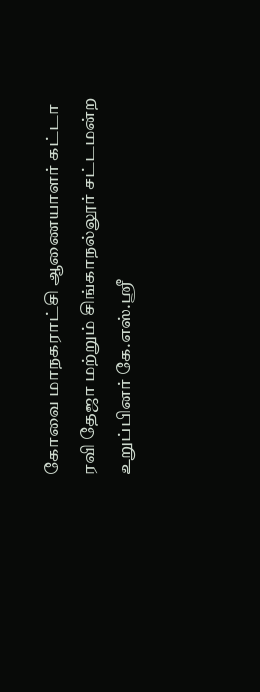கோவை மாநகராட்சி ஆணையாளர் கட்டா ரவி தேஜா மற்றும் சிங்காநல்லூர் சட்டமன்ற உறுப்பினர் கே.எஸ்.ஸ்ரீ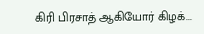கிரி பிரசாத் ஆகியோர் கிழக்...